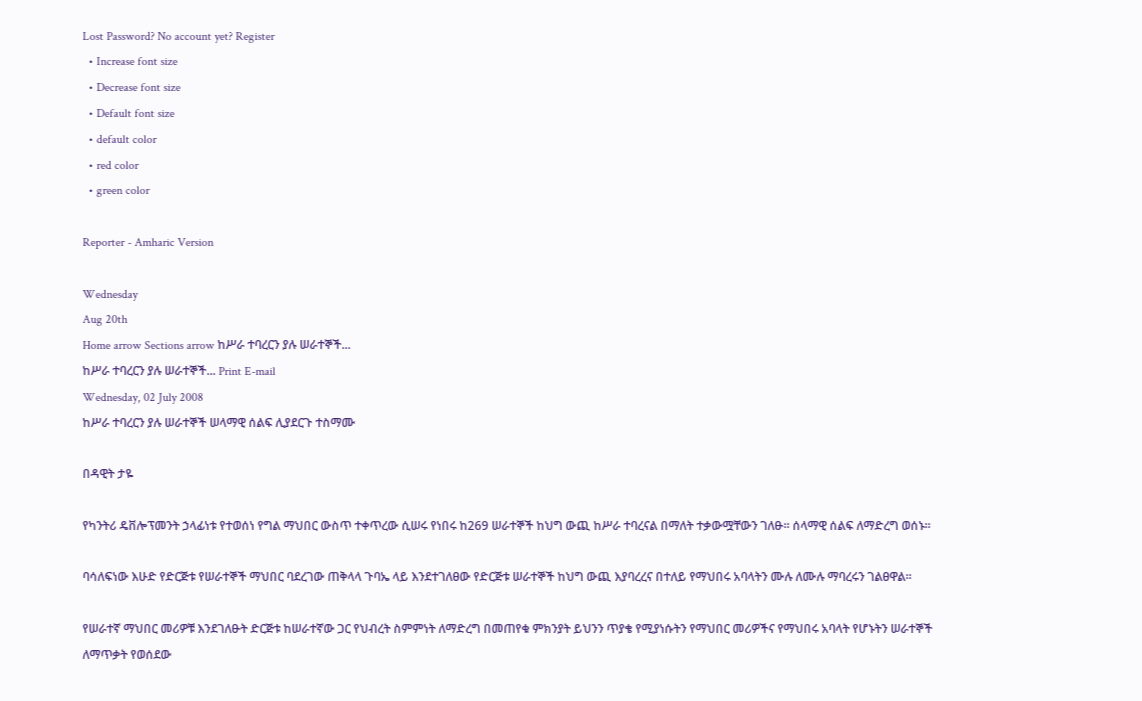Lost Password? No account yet? Register
  • Increase font size
  • Decrease font size
  • Default font size
  • default color
  • red color
  • green color

Reporter - Amharic Version

Wednesday
Aug 20th
Home arrow Sections arrow ከሥራ ተባረርን ያሉ ሠራተኞች...
ከሥራ ተባረርን ያሉ ሠራተኞች... Print E-mail
Wednesday, 02 July 2008
ከሥራ ተባረርን ያሉ ሠራተኞች ሠላማዊ ሰልፍ ሊያደርጉ ተስማሙ

በዳዊት ታዬ

የካንትሪ ዴቨሎፕመንት ኃላፊነቱ የተወሰነ የግል ማህበር ውስጥ ተቀጥረው ሲሠሩ የነበሩ ከ269 ሠራተኞች ከህግ ውጪ ከሥራ ተባረናል በማለት ተቃውሟቸውን ገለፁ፡፡ ሰላማዊ ሰልፍ ለማድረግ ወሰኑ፡፡

ባሳለፍነው እሁድ የድርጅቱ የሠራተኞች ማህበር ባደረገው ጠቅላላ ጉባኤ ላይ እንደተገለፀው የድርጅቱ ሠራተኞች ከህግ ውጪ እያባረረና በተለይ የማህበሩ አባላትን ሙሉ ለሙሉ ማባረሩን ገልፀዋል፡፡

የሠራተኛ ማህበር መሪዎቹ እንደገለፁት ድርጅቱ ከሠራተኛው ጋር የህብረት ስምምነት ለማድረግ በመጠየቁ ምክንያት ይህንን ጥያቄ የሚያነሱትን የማህበር መሪዎችና የማህበሩ አባላት የሆኑትን ሠራተኞች ለማጥቃት የወሰደው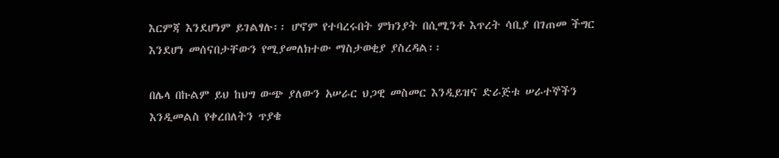እርምጃ እንደሆነም ይገልፃሉ፡፡ ሆኖም የተባረሩበት ምክንያት በሲሚንቶ እጥረት ሳቢያ በገጠመ ችግር እንደሆነ መሰናበታቸውን የሚያመለክተው ማስታወቂያ ያስረዳል፡፡

በሌላ በኩልም ይህ ከህግ ውጭ ያለውን አሠራር ህጋዊ መስመር እንዲይዝና ድራጅቱ ሠራተኞችን እንዲመልስ የቀረበለትን ጥያቄ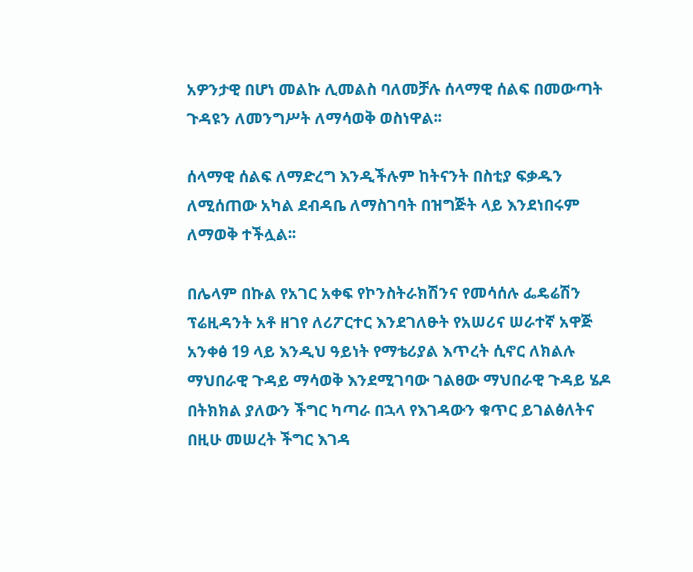አዎንታዊ በሆነ መልኩ ሊመልስ ባለመቻሉ ሰላማዊ ሰልፍ በመውጣት ጉዳዩን ለመንግሥት ለማሳወቅ ወስነዋል፡፡

ሰላማዊ ሰልፍ ለማድረግ እንዲችሉም ከትናንት በስቲያ ፍቃዱን ለሚሰጠው አካል ደብዳቤ ለማስገባት በዝግጅት ላይ እንደነበሩም ለማወቅ ተችሏል፡፡

በሌላም በኩል የአገር አቀፍ የኮንስትራክሽንና የመሳሰሉ ፌዴሬሽን ፕሬዚዳንት አቶ ዘገየ ለሪፖርተር እንደገለፁት የአሠሪና ሠራተኛ አዋጅ አንቀፅ 19 ላይ እንዲህ ዓይነት የማቴሪያል እጥረት ሲኖር ለክልሉ ማህበራዊ ጉዳይ ማሳወቅ እንደሚገባው ገልፀው ማህበራዊ ጉዳይ ሄዶ በትክክል ያለውን ችግር ካጣራ በኋላ የእገዳውን ቁጥር ይገልፅለትና በዚሁ መሠረት ችግር እገዳ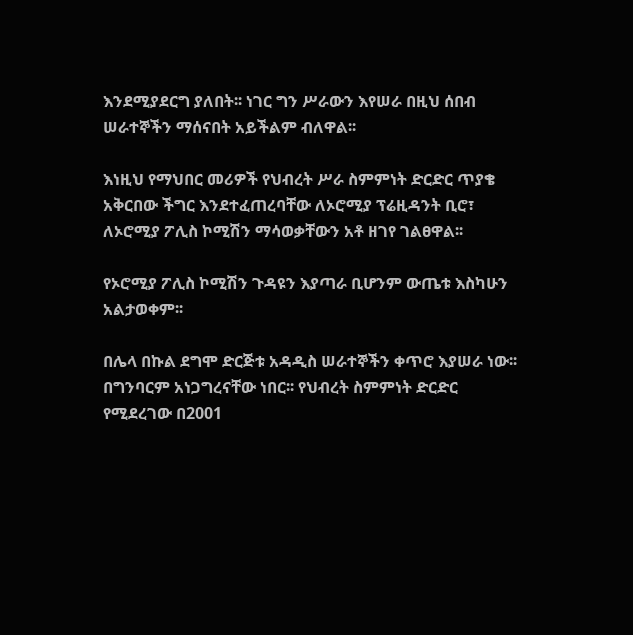እንደሚያደርግ ያለበት፡፡ ነገር ግን ሥራውን እየሠራ በዚህ ሰበብ ሠራተኞችን ማሰናበት አይችልም ብለዋል፡፡

እነዚህ የማህበር መሪዎች የህብረት ሥራ ስምምነት ድርድር ጥያቄ አቅርበው ችግር እንደተፈጠረባቸው ለኦሮሚያ ፕሬዚዳንት ቢሮ፣ ለኦሮሚያ ፖሊስ ኮሚሽን ማሳወቃቸውን አቶ ዘገየ ገልፀዋል፡፡

የኦሮሚያ ፖሊስ ኮሚሽን ጉዳዩን እያጣራ ቢሆንም ውጤቱ እስካሁን አልታወቀም፡፡

በሌላ በኩል ደግሞ ድርጅቱ አዳዲስ ሠራተኞችን ቀጥሮ እያሠራ ነው፡፡ በግንባርም አነጋግረናቸው ነበር፡፡ የህብረት ስምምነት ድርድር የሚደረገው በ2001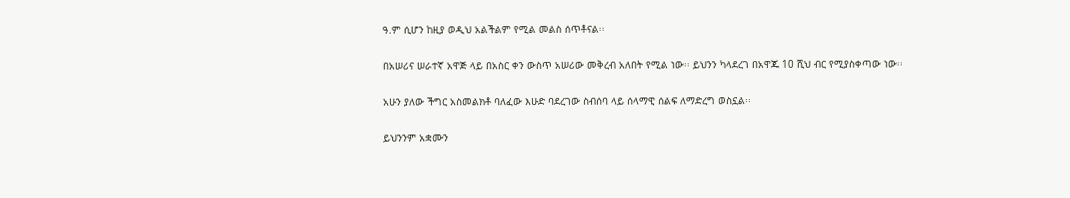ዓ.ም ሲሆን ከዚያ ወዲህ አልችልም የሚል መልስ ሰጥቶናል፡፡

በአሠሪና ሠራተኛ አዋጅ ላይ በአስር ቀን ውስጥ አሠሪው መቅረብ አለበት የሚል ነው፡፡ ይህንን ካላደረገ በአዋጁ 10 ሺህ ብር የሚያስቀጣው ነው፡፡

አሁን ያለው ችግር አስመልክቶ ባለፈው እሁድ ባደረገው ስብሰባ ላይ ሰላማዊ ሰልፍ ለማድረግ ወስኗል፡፡

ይህንንም አቋሙን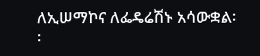ለኢሠማኮና ለፌዴሬሽኑ አሳውቋል፡፡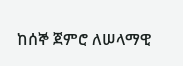ከሰኞ ጀምሮ ለሠላማዊ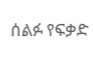ሰልፉ የፍቃድ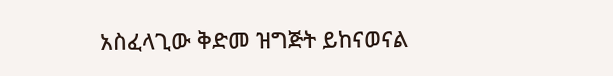አስፈላጊው ቅድመ ዝግጅት ይከናወናል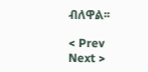ብለዋል፡፡

< Prev   Next >